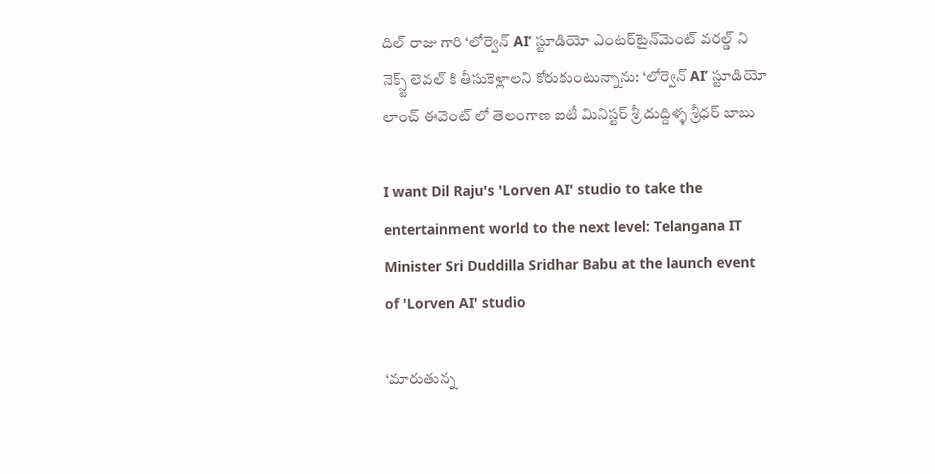దిల్ రాజు గారి ‘లోర్వెన్ AI’ స్టూడియో ఎంటర్‌టైన్‌మెంట్ వరల్డ్ ని నెక్స్ట్ లెవల్ కి తీసుకెళ్లాలని కోరుకుంటున్నాను: ‘లోర్వెన్ AI’ స్టూడియో లాంచ్ ఈవెంట్ లో తెలంగాణ ఐటీ మినిస్టర్ శ్రీ దుద్దిళ్ళ శ్రీధర్ బాబు

I want Dil Raju's 'Lorven AI' studio to take the entertainment world to the next level: Telangana IT Minister Sri Duddilla Sridhar Babu at the launch event of 'Lorven AI' studio

‘మారుతున్న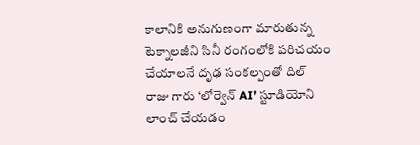కాలానికి అనుగుణంగా మారుతున్న టెక్నాలజీని సినీ రంగంలోకి పరిచయం చేయాలనే దృఢ సంకల్పంతో దిల్ రాజు గారు ‘లోర్వెన్ AI’ స్టూడియోని లాంచ్ చేయడం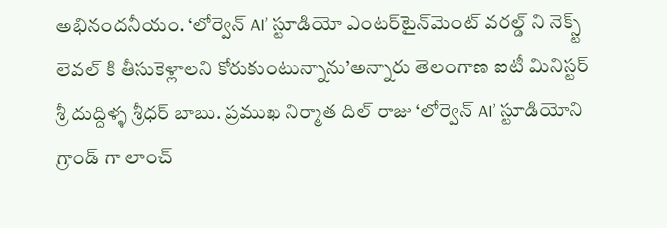అభినందనీయం. ‘లోర్వెన్ AI’ స్టూడియో ఎంటర్‌టైన్‌మెంట్ వరల్డ్ ని నెక్స్ట్ లెవల్ కి తీసుకెళ్లాలని కోరుకుంటున్నాను’అన్నారు తెలంగాణ ఐటీ మినిస్టర్ శ్రీ దుద్దిళ్ళ శ్రీధర్ బాబు. ప్రముఖ నిర్మాత దిల్ రాజు ‘లోర్వెన్ AI’ స్టూడియోని గ్రాండ్ గా లాంచ్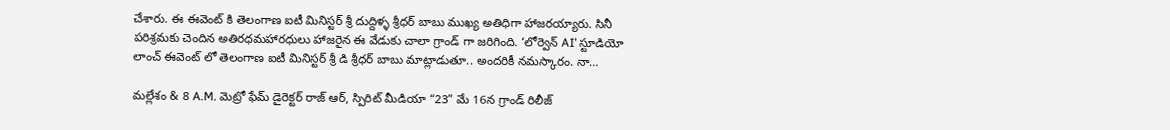చేశారు. ఈ ఈవెంట్ కి తెలంగాణ ఐటీ మినిస్టర్ శ్రీ దుద్దిళ్ళ శ్రీధర్ బాబు ముఖ్య అతిధిగా హాజరయ్యారు. సినీ పరిశ్రమకు చెందిన అతిరధమహారధులు హాజరైన ఈ వేడుకు చాలా గ్రాండ్ గా జరిగింది. ‘లోర్వెన్ AI’ స్టూడియో లాంచ్ ఈవెంట్ లో తెలంగాణ ఐటీ మినిస్టర్ శ్రీ డి శ్రీధర్ బాబు మాట్లాడుతూ.. అందరికీ నమస్కారం. నా…

మల్లేశం & 8 A.M. మెట్రో ఫేమ్ డైరెక్టర్ రాజ్ ఆర్, స్పిరిట్ మీడియా “23” మే 16న గ్రాండ్ రిలీజ్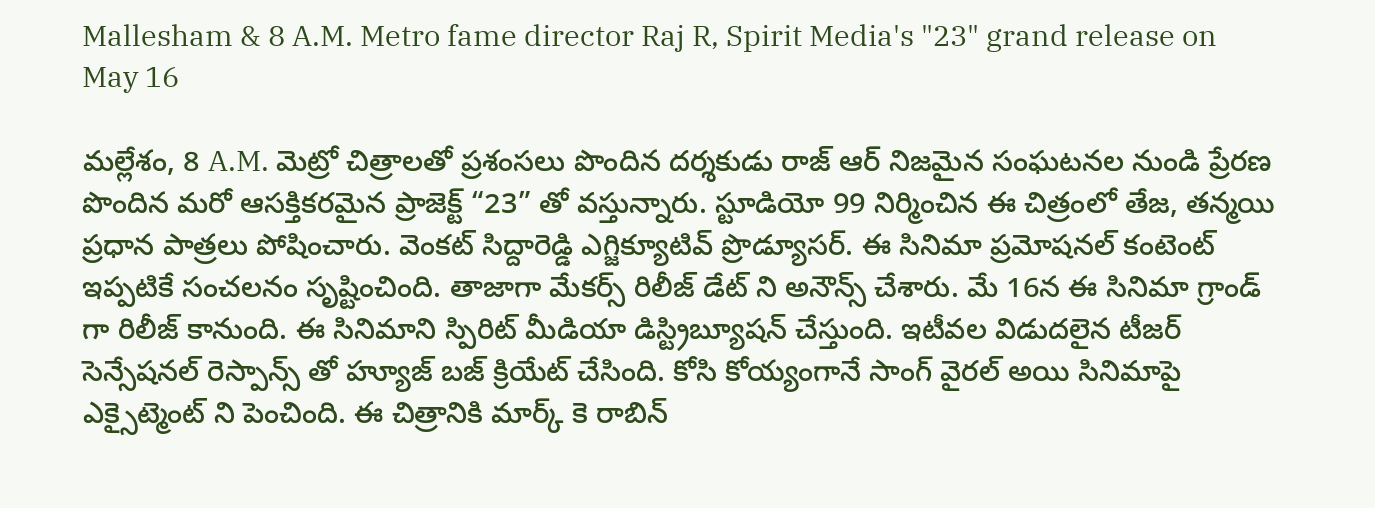Mallesham & 8 A.M. Metro fame director Raj R, Spirit Media's "23" grand release on May 16

మల్లేశం, 8 A.M. మెట్రో చిత్రాలతో ప్రశంసలు పొందిన దర్శకుడు రాజ్ ఆర్ నిజమైన సంఘటనల నుండి ప్రేరణ పొందిన మరో ఆసక్తికరమైన ప్రాజెక్ట్ “23” తో వస్తున్నారు. స్టూడియో 99 నిర్మించిన ఈ చిత్రంలో తేజ, తన్మయి ప్రధాన పాత్రలు పోషించారు. వెంకట్ సిద్దారెడ్డి ఎగ్జిక్యూటివ్ ప్రొడ్యూసర్. ఈ సినిమా ప్రమోషనల్ కంటెంట్ ఇప్పటికే సంచలనం సృష్టించింది. తాజాగా మేకర్స్ రిలీజ్ డేట్ ని అనౌన్స్ చేశారు. మే 16న ఈ సినిమా గ్రాండ్ గా రిలీజ్ కానుంది. ఈ సినిమాని స్పిరిట్ మీడియా డిస్ట్రిబ్యూషన్ చేస్తుంది. ఇటీవల విడుదలైన టీజర్ సెన్సేషనల్ రెస్పాన్స్ తో హ్యూజ్ బజ్ క్రియేట్ చేసింది. కోసి కోయ్యంగానే సాంగ్ వైరల్ అయి సినిమాపై ఎక్సైట్మెంట్ ని పెంచింది. ఈ చిత్రానికి మార్క్ కె రాబిన్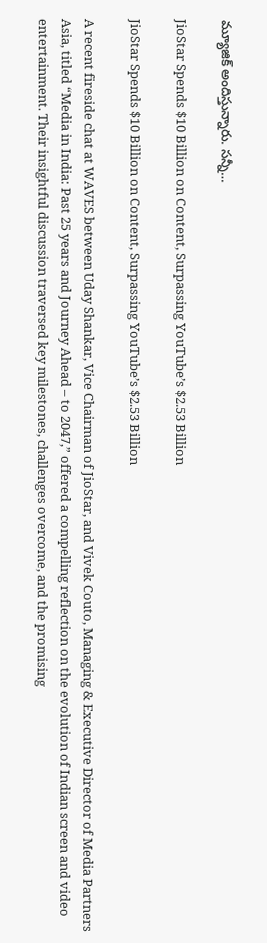మ్యూజిక్ అందిస్తున్నారు. సన్నీ…

JioStar Spends $10 Billion on Content, Surpassing YouTube’s $2.53 Billion

JioStar Spends $10 Billion on Content, Surpassing YouTube’s $2.53 Billion

A recent fireside chat at WAVES between Uday Shankar, Vice Chairman of JioStar, and Vivek Couto, Managing & Executive Director of Media Partners Asia, titled “Media in India: Past 25 years and Journey Ahead – to 2047,” offered a compelling reflection on the evolution of Indian screen and video entertainment. Their insightful discussion traversed key milestones, challenges overcome, and the promising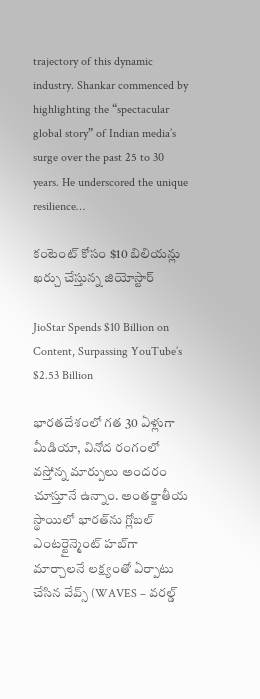trajectory of this dynamic industry. Shankar commenced by highlighting the “spectacular global story” of Indian media’s surge over the past 25 to 30 years. He underscored the unique resilience…

కంటెంట్ కోసం $10 బిలియన్లు ఖర్చు చేస్తున్న జియోస్టార్

JioStar Spends $10 Billion on Content, Surpassing YouTube’s $2.53 Billion

భారతదేశంలో గత 30 ఏళ్లుగా మీడియా, వినోద రంగంలో వస్తోన్న మార్పులు అందరం చూస్తూనే ఉన్నాం. అంతర్జాతీయ స్థాయిలో భారత్‌ను గ్లోబల్ ఎంటర్టైన్మెంట్ హబ్‌గా మార్చాలనే లక్ష్యంతో ఏర్పాటు చేసిన వేవ్స్ (WAVES – వరల్డ్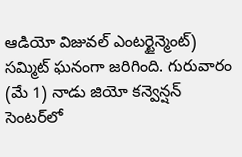ఆడియో విజువల్ ఎంటర్టైన్మెంట్) సమ్మిట్‌‌ ఘనంగా జరిగింది. గురువారం (మే 1) నాడు జియో కన్వెన్షన్ సెంటర్‌లో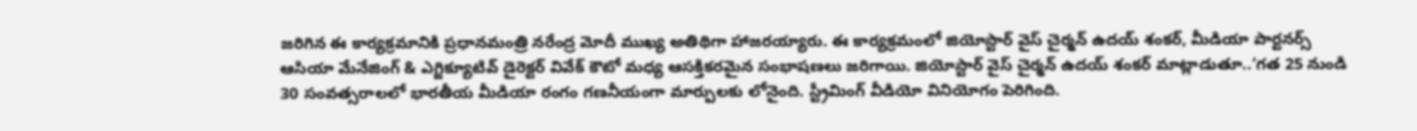జరిగిన ఈ కార్యక్రమానికి ప్రధానమంత్రి నరేంద్ర మోదీ ముఖ్య అతిథిగా హాజరయ్యారు. ఈ కార్యక్రమంలో జియోస్టార్ వైస్ చైర్మన్ ఉదయ్ శంకర్, మీడియా పార్టనర్స్ ఆసియా మేనేజింగ్ & ఎగ్జిక్యూటివ్ డైరెక్టర్ వివేక్ కౌటో మధ్య ఆసక్తికరమైన సంభాషణలు జరిగాయి. జియోస్టార్ వైస్ చైర్మన్ ఉదయ్ శంకర్ మాట్లాడుతూ..‘గత 25 నుండి 30 సంవత్సరాలలో భారతీయ మీడియా రంగం గణనీయంగా మార్పులకు లోనైంది. స్ట్రీమింగ్ వీడియో వినియోగం పెరిగింది.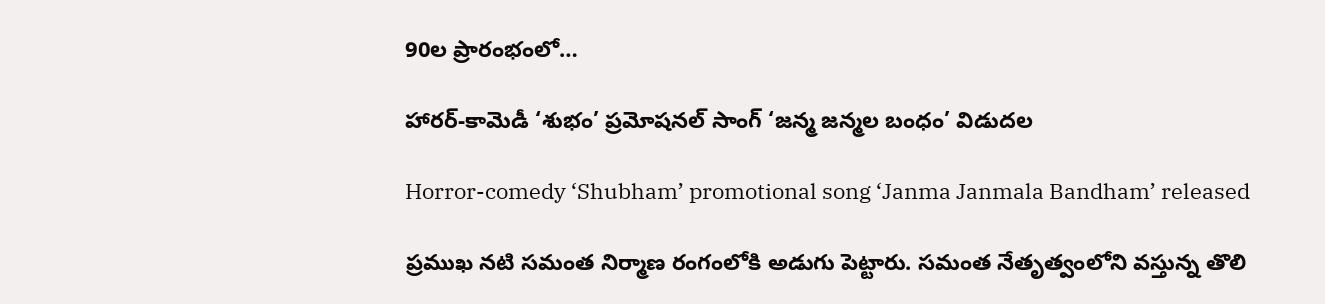90ల ప్రారంభంలో…

హారర్-కామెడీ ‘శుభం’ ప్రమోషనల్ సాంగ్ ‘జన్మ జన్మల బంధం’ విడుదల

Horror-comedy ‘Shubham’ promotional song ‘Janma Janmala Bandham’ released

ప్రముఖ నటి సమంత నిర్మాణ రంగంలోకి అడుగు పెట్టారు. సమంత నేతృత్వంలోని వస్తున్న తొలి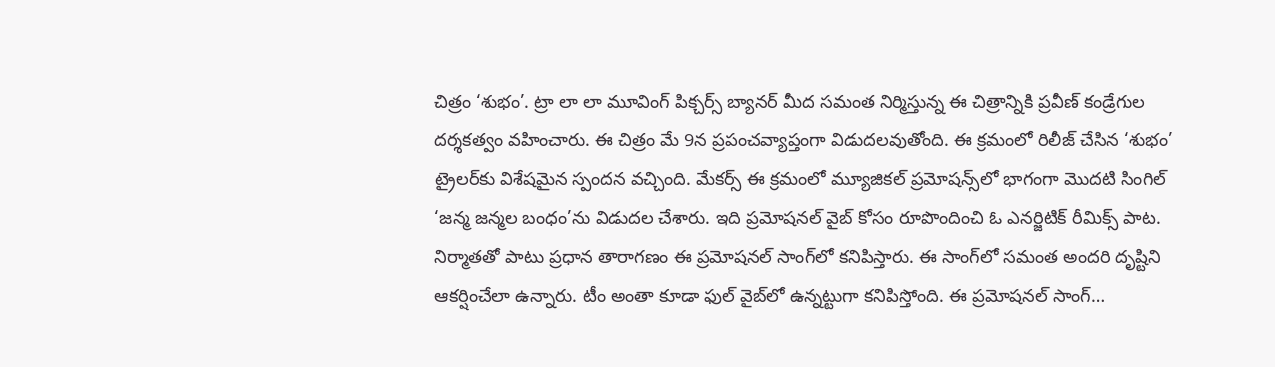చిత్రం ‘శుభం’. ట్రా లా లా మూవింగ్ పిక్చర్స్ బ్యానర్ మీద సమంత నిర్మిస్తున్న ఈ చిత్రాన్నికి ప్రవీణ్ కండ్రేగుల దర్శకత్వం వహించారు. ఈ చిత్రం మే 9న ప్రపంచవ్యాప్తంగా విడుదలవుతోంది. ఈ క్రమంలో రిలీజ్ చేసిన ‘శుభం’ ట్రైలర్‌కు విశేషమైన స్పందన వచ్చింది. మేకర్స్ ఈ క్రమంలో మ్యూజికల్ ప్రమోషన్స్‌లో భాగంగా మొదటి సింగిల్ ‘జన్మ జన్మల బంధం’ను విడుదల చేశారు. ఇది ప్రమోషనల్ వైబ్ కోసం రూపొందించి ఓ ఎనర్జిటిక్ రీమిక్స్ పాట. నిర్మాతతో పాటు ప్రధాన తారాగణం ఈ ప్రమోషనల్ సాంగ్‌లో కనిపిస్తారు. ఈ సాంగ్‌లో సమంత అందరి దృష్టిని ఆకర్షించేలా ఉన్నారు. టీం అంతా కూడా ఫుల్ వైబ్‌లో ఉన్నట్టుగా కనిపిస్తోంది. ఈ ప్రమోషనల్ సాంగ్…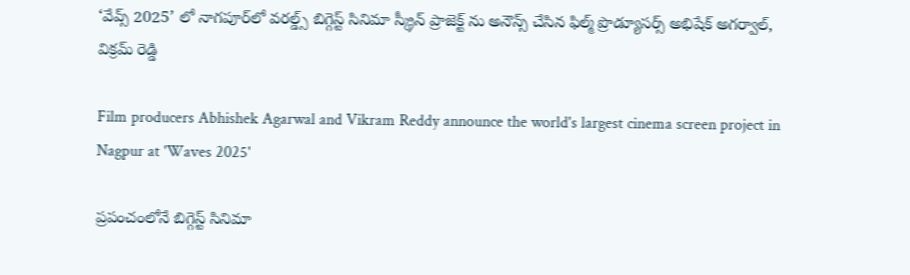‘వేవ్స్ 2025’ లో నాగపూర్‌లో వరల్డ్స్ బిగ్గెస్ట్ సినిమా స్క్రీన్ ప్రాజెక్ట్ ను అనౌన్స్ చేసిన ఫిల్మ్ ప్రొడ్యూసర్స్ అభిషేక్ అగర్వాల్, విక్రమ్ రెడ్డి

Film producers Abhishek Agarwal and Vikram Reddy announce the world's largest cinema screen project in Nagpur at 'Waves 2025'

ప్రపంచంలోనే బిగ్గెస్ట్ సినిమా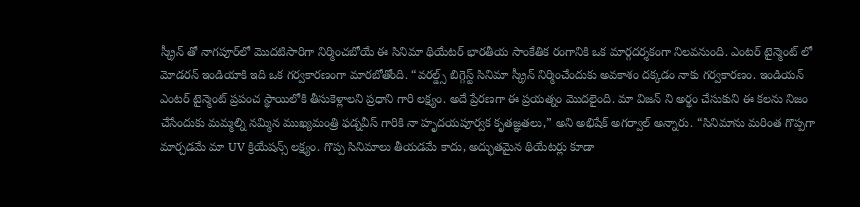స్క్రీన్ తో నాగపూర్‌లో మొదటిసారిగా నిర్మించబోయే ఈ సినిమా థియేటర్ భారతీయ సాంకేతిక రంగానికి ఒక మార్గదర్శకంగా నిలవనుంది. ఎంటర్ టైన్మెంట్ లో మోడరన్ ఇండియాకి ఇది ఒక గర్వకారణంగా మారబోతోంది. “వరల్డ్స్ బిగ్గెస్ట్ సినిమా స్క్రీన్ నిర్మించేందుకు అవకాశం దక్కడం నాకు గర్వకారణం. ఇండియన్ ఎంటర్ టైన్మెంట్ ప్రపంచ స్థాయిలోకి తీసుకెళ్లాలని ప్రధాని గారి లక్ష్యం. అదే ప్రేరణగా ఈ ప్రయత్నం మొదలైంది. మా విజన్ ని అర్థం చేసుకుని ఈ కలను నిజం చేసేందుకు మమ్మల్ని నమ్మిన ముఖ్యమంత్రి ఫడ్నవీస్ గారికి నా హృదయపూర్వక కృతజ్ఞతలు,” అని అభిషేక్ అగర్వాల్ అన్నారు. “సినిమాను మరింత గొప్పగా మార్చడమే మా UV క్రియేషన్స్ లక్ష్యం. గొప్ప సినిమాలు తీయడమే కాదు, అద్భుతమైన థియేటర్లు కూడా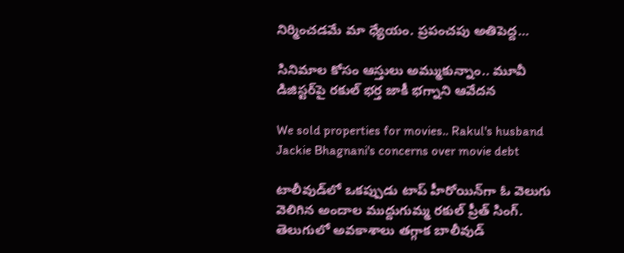నిర్మించడమే మా ధ్యేయం. ప్రపంచపు అతిపెద్ద…

సినిమాల కోసం ఆస్తులు అమ్ముకున్నాం.. మూవీ డిజిస్టర్‌పై రకుల్‌ భర్త జాకీ భగ్నాని ఆవేదన

We sold properties for movies.. Rakul's husband Jackie Bhagnani's concerns over movie debt

టాలీవుడ్‌లో ఒకప్పుడు టాప్‌ హీరోయిన్‌గా ఓ వెలుగు వెలిగిన అందాల ముద్దుగుమ్మ రకుల్‌ ప్రీత్‌ సింగ్‌. తెలుగులో అవకాశాలు తగ్గాక బాలీవుడ్‌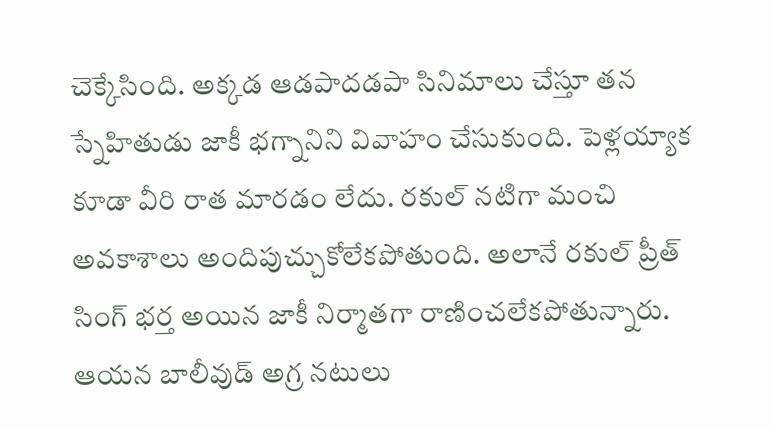చెక్కేసింది. అక్కడ ఆడపాదడపా సినిమాలు చేస్తూ తన స్నేహితుడు జాకీ భగ్నానిని వివాహం చేసుకుంది. పెళ్లయ్యాక కూడా వీరి రాత మారడం లేదు. రకుల్‌ నటిగా మంచి అవకాశాలు అందిపుచ్చుకోలేకపోతుంది. అలానే రకుల్‌ ప్రీత్‌ సింగ్‌ భర్త అయిన జాకీ నిర్మాతగా రాణించలేకపోతున్నారు. ఆయన బాలీవుడ్‌ అగ్ర నటులు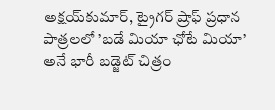అక్షయ్‌కుమార్‌, ట్రైగర్‌ ష్రాఫ్‌ ప్రధాన పాత్రలలో ’బడే మియా ఛోటే మియా’ అనే భారీ బడ్జెట్‌ చిత్రం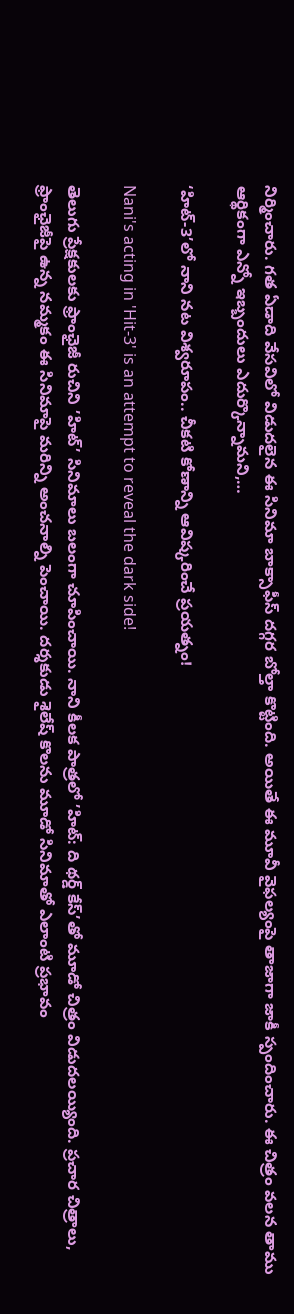నిర్మించారు. గత ఏడాది వేసవిలో విడుదలైన ఈ సినిమా బాక్సాఫీస్‌ దగ్గర బోల్తా కొట్టింది. అయితే ఈ మూవీ వైఫల్యంపై తాజాగా జాకీ స్పందించారు. ఈ చిత్రం వలన తాము ఆర్థికంగా ఎన్నో ఇబ్బందులు ఎదుర్కొన్నామని,…

‘హిట్‌-3’లో నాని నట విశ్వరూపం.. చీకటి కోణాన్ని ఆవిష్కరించే ప్రయత్నం!

Nani's acting in 'Hit-3' is an attempt to reveal the dark side!

తెలుగు ప్రేక్షకులకు ఫ్రాంఛైజీ రుచిని ’హిట్‌’ సినిమాలు బలంగా చూపించాయి. నాని కీలక పాత్రలో ’హిట్‌: ది థర్డ్‌ కేస్‌’తో మూడో చిత్రం విడుదలయ్యింది. ప్రచార చిత్రాలు, ఫ్రాంఛైజీపై ఉన్న నమ్మకం ఈ సినిమాపై మరిన్ని అంచనాల్ని పెంచాయి. దర్శకుడు శైలేష్‌ కొలను మూడో సినిమాతో ఎలాంటి ప్రభావం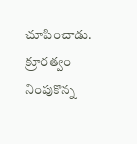చూపించాడు. క్రూరత్వం నింపుకొన్న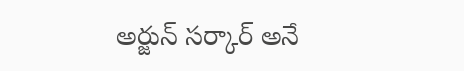అర్జున్‌ సర్కార్‌ అనే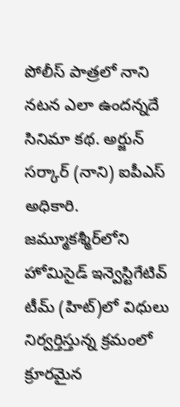పోలీస్‌ పాత్రలో నాని నటన ఎలా ఉందన్నదే సినిమా కథ. అర్జున్‌ సర్కార్‌ (నాని) ఐపీఎస్‌ అధికారి. జమ్మూకశ్మీర్‌లోని హోమిసైడ్‌ ఇన్వెస్టిగేటివ్‌ టీమ్‌ (హిట్‌)లో విధులు నిర్వర్తిస్తున్న క్రమంలో క్రూరమైన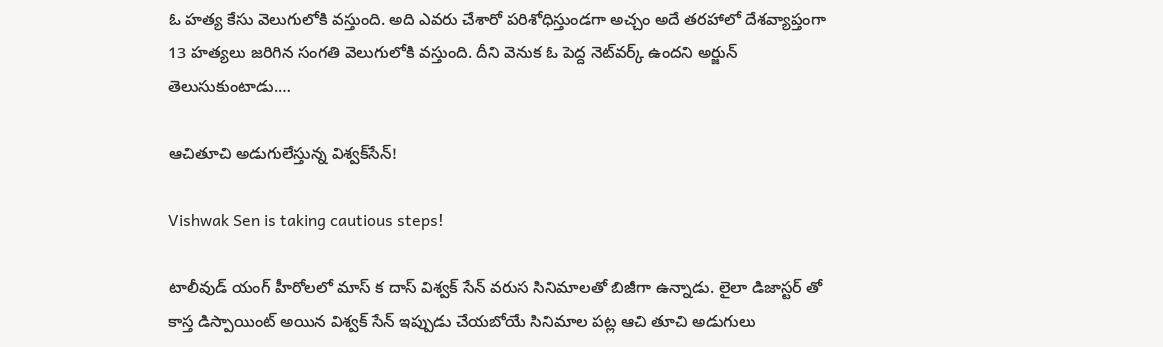ఓ హత్య కేసు వెలుగులోకి వస్తుంది. అది ఎవరు చేశారో పరిశోధిస్తుండగా అచ్చం అదే తరహాలో దేశవ్యాప్తంగా 13 హత్యలు జరిగిన సంగతి వెలుగులోకి వస్తుంది. దీని వెనుక ఓ పెద్ద నెట్‌వర్క్‌ ఉందని అర్జున్‌ తెలుసుకుంటాడు.…

ఆచితూచి అడుగులేస్తున్న విశ్వక్‌సేన్‌!

Vishwak Sen is taking cautious steps!

టాలీవుడ్‌ యంగ్‌ హీరోలలో మాస్‌ క దాస్‌ విశ్వక్‌ సేన్‌ వరుస సినిమాలతో బిజీగా ఉన్నాడు. లైలా డిజాస్టర్‌ తో కాస్త డిస్పాయింట్‌ అయిన విశ్వక్‌ సేన్‌ ఇప్పుడు చేయబోయే సినిమాల పట్ల ఆచి తూచి అడుగులు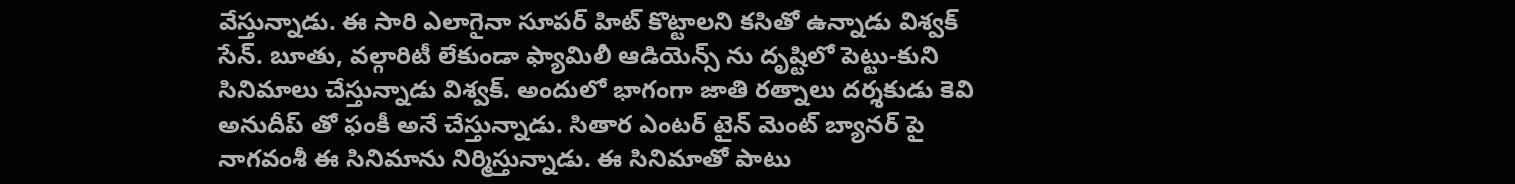వేస్తున్నాడు. ఈ సారి ఎలాగైనా సూపర్‌ హిట్‌ కొట్టాలని కసితో ఉన్నాడు విశ్వక్‌ సేన్‌. బూతు, వల్గారిటీ లేకుండా ఫ్యామిలీ ఆడియెన్స్‌ ను దృష్టిలో పెట్టు-కుని సినిమాలు చేస్తున్నాడు విశ్వక్‌. అందులో భాగంగా జాతి రత్నాలు దర్శకుడు కెవి అనుదీప్‌ తో ఫంకీ అనే చేస్తున్నాడు. సితార ఎంటర్ టైన్ మెంట్ బ్యానర్‌ పై నాగవంశీ ఈ సినిమాను నిర్మిస్తున్నాడు. ఈ సినిమాతో పాటు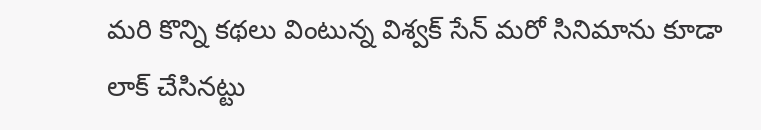మరి కొన్ని కథలు వింటున్న విశ్వక్‌ సేన్‌ మరో సినిమాను కూడా లాక్‌ చేసినట్టు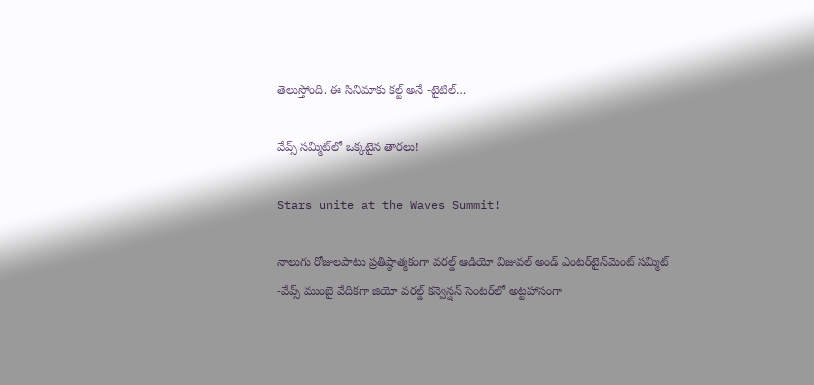తెలుస్తోంది. ఈ సినిమాకు కల్ట్‌ అనే -టైటిల్‌…

వేవ్స్‌ సమ్మిట్‌లో ఒక్కటైన తారలు!

Stars unite at the Waves Summit!

నాలుగు రోజులపాటు ప్రతిష్ఠాత్మకంగా వరల్డ్‌ ఆడియో విజువల్‌ అండ్‌ ఎంటర్‌టైన్‌మెంట్‌ సమ్మిట్‌ -వేవ్స్‌ ముంబై వేదికగా జియో వరల్డ్‌ కన్వెన్షన్‌ సెంటర్‌లో అట్టహాసంగా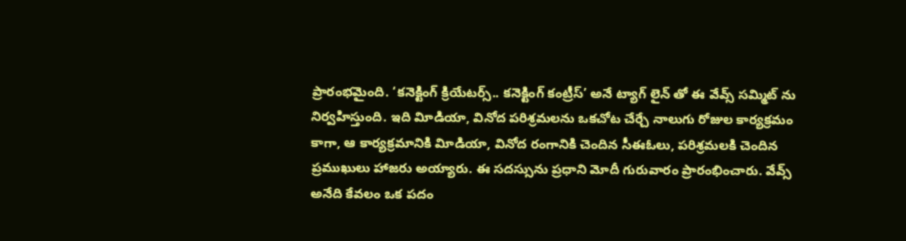ప్రారంభమైంది. ‘కనెక్టింగ్‌ క్రియేటర్స్‌.. కనెక్టింగ్‌ కంట్రీస్‌’ అనే ట్యాగ్‌ లైన్‌ తో ఈ వేవ్స్‌ సమ్మిట్‌ ను నిర్వహిస్తుంది. ఇది విూడియా, వినోద పరిశ్రమలను ఒకచోట చేర్చే నాలుగు రోజుల కార్యక్రమం కాగా, ఆ కార్యక్రమానికి విూడియా, వినోద రంగానికి చెందిన సీఈఓలు, పరిశ్రమలకి చెందిన ప్రముఖులు హాజరు అయ్యారు. ఈ సదస్సును ప్రధాని మోదీ గురువారం ప్రారంభించారు. వేవ్స్‌ అనేది కేవలం ఒక పదం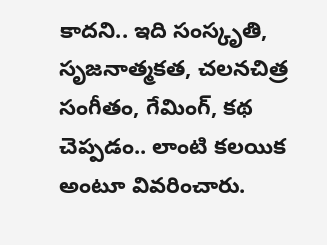కాదని.. ఇది సంస్కృతి, సృజనాత్మకత, చలనచిత్ర సంగీతం, గేమింగ్‌, కథ చెప్పడం.. లాంటి కలయిక అంటూ వివరించారు.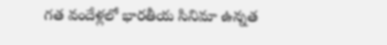గత వందేళ్లలో భారతీయ సినిమా ఉన్నత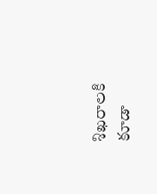శిఖరాలకి కూడా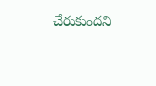చేరుకుందని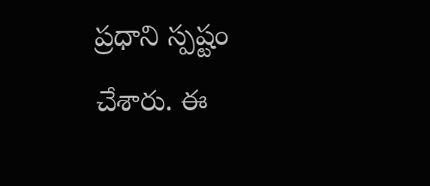ప్రధాని స్పష్టం చేశారు. ఈ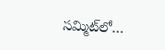సమ్మిట్‌లో…